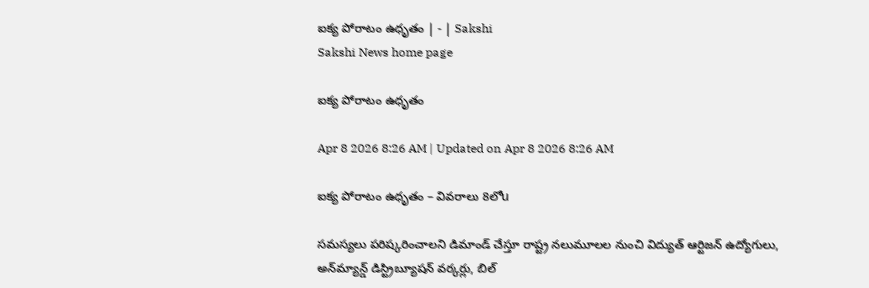ఐక్య పోరాటం ఉధృతం | - | Sakshi
Sakshi News home page

ఐక్య పోరాటం ఉధృతం

Apr 8 2026 8:26 AM | Updated on Apr 8 2026 8:26 AM

ఐక్య పోరాటం ఉధృతం – వివరాలు 8లోu

సమస్యలు పరిష్కరించాలని డిమాండ్‌ చేస్తూ రాష్ట్ర నలుమూలల నుంచి విద్యుత్‌ ఆర్టిజన్‌ ఉద్యోగులు, అన్‌మ్యాన్డ్‌ డిస్ట్రిబ్యూషన్‌ వర్కర్లు, బిల్‌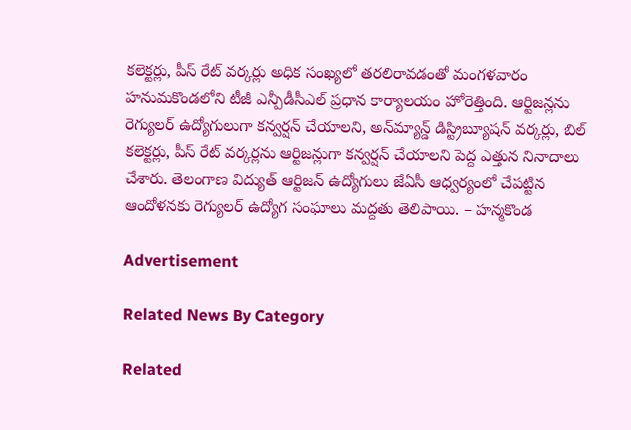కలెక్టర్లు, పీస్‌ రేట్‌ వర్కర్లు అధిక సంఖ్యలో తరలిరావడంతో మంగళవారం హనుమకొండలోని టీజీ ఎన్పీడీసీఎల్‌ ప్రధాన కార్యాలయం హోరెత్తింది. ఆర్టిజన్లను రెగ్యులర్‌ ఉద్యోగులుగా కన్వర్షన్‌ చేయాలని, అన్‌మ్యాన్డ్‌ డిస్ట్రిబ్యూషన్‌ వర్కర్లు, బిల్‌ కలెక్టర్లు, పీస్‌ రేట్‌ వర్కర్లను ఆర్టిజన్లుగా కన్వర్షన్‌ చేయాలని పెద్ద ఎత్తున నినాదాలు చేశారు. తెలంగాణ విద్యుత్‌ ఆర్టిజన్‌ ఉద్యోగులు జేఏసీ ఆధ్వర్యంలో చేపట్టిన ఆందోళనకు రెగ్యులర్‌ ఉద్యోగ సంఘాలు మద్దతు తెలిపాయి. – హన్మకొండ

Advertisement

Related News By Category

Related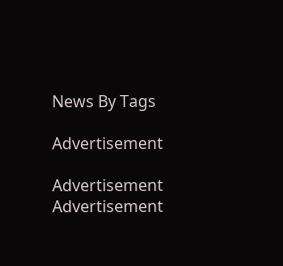News By Tags

Advertisement

Advertisement
Advertisement